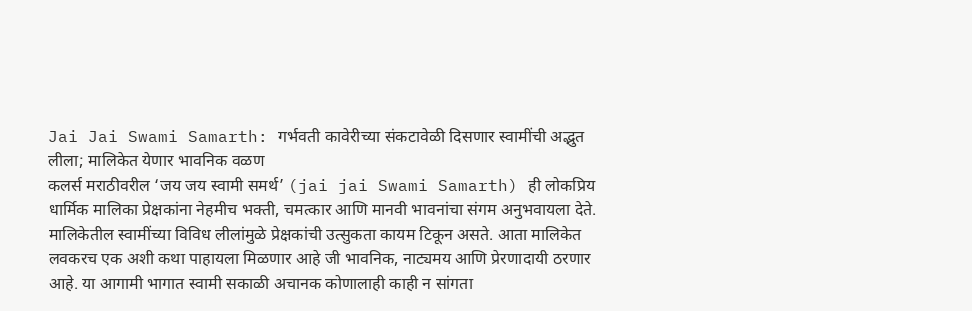Jai Jai Swami Samarth: गर्भवती कावेरीच्या संकटावेळी दिसणार स्वामींची अद्भुत लीला; मालिकेत येणार भावनिक वळण
कलर्स मराठीवरील ‘जय जय स्वामी समर्थ’ (jai jai Swami Samarth) ही लोकप्रिय धार्मिक मालिका प्रेक्षकांना नेहमीच भक्ती, चमत्कार आणि मानवी भावनांचा संगम अनुभवायला देते. मालिकेतील स्वामींच्या विविध लीलांमुळे प्रेक्षकांची उत्सुकता कायम टिकून असते. आता मालिकेत लवकरच एक अशी कथा पाहायला मिळणार आहे जी भावनिक, नाट्यमय आणि प्रेरणादायी ठरणार आहे. या आगामी भागात स्वामी सकाळी अचानक कोणालाही काही न सांगता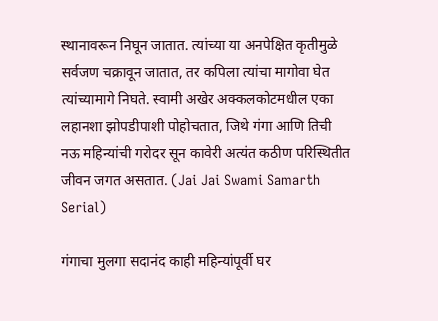स्थानावरून निघून जातात. त्यांच्या या अनपेक्षित कृतीमुळे सर्वजण चक्रावून जातात, तर कपिला त्यांचा मागोवा घेत त्यांच्यामागे निघते. स्वामी अखेर अक्कलकोटमधील एका लहानशा झोपडीपाशी पोहोचतात, जिथे गंगा आणि तिची नऊ महिन्यांची गरोदर सून कावेरी अत्यंत कठीण परिस्थितीत जीवन जगत असतात. (Jai Jai Swami Samarth Serial)

गंगाचा मुलगा सदानंद काही महिन्यांपूर्वी घर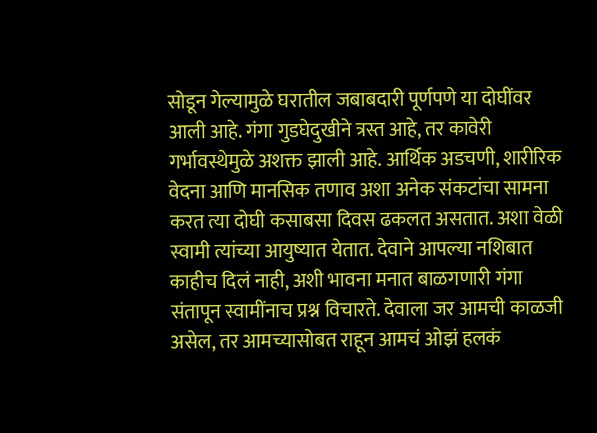सोडून गेल्यामुळे घरातील जबाबदारी पूर्णपणे या दोघींवर आली आहे. गंगा गुडघेदुखीने त्रस्त आहे, तर कावेरी गर्भावस्थेमुळे अशक्त झाली आहे. आर्थिक अडचणी, शारीरिक वेदना आणि मानसिक तणाव अशा अनेक संकटांचा सामना करत त्या दोघी कसाबसा दिवस ढकलत असतात. अशा वेळी स्वामी त्यांच्या आयुष्यात येतात. देवाने आपल्या नशिबात काहीच दिलं नाही, अशी भावना मनात बाळगणारी गंगा संतापून स्वामींनाच प्रश्न विचारते. देवाला जर आमची काळजी असेल, तर आमच्यासोबत राहून आमचं ओझं हलकं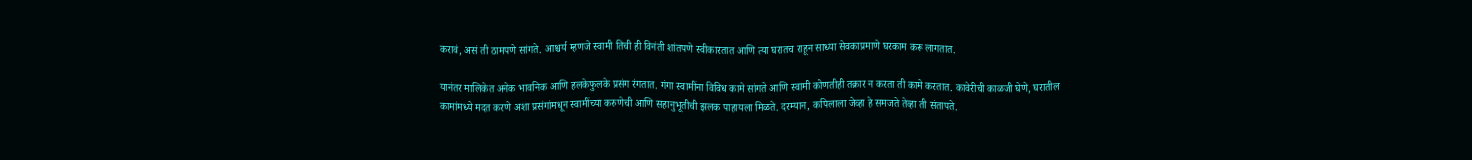करावं, असं ती ठामपणे सांगते. आश्चर्य म्हणजे स्वामी तिची ही विनंती शांतपणे स्वीकारतात आणि त्या घरातच राहून साध्या सेवकाप्रमाणे घरकाम करू लागतात.

यानंतर मालिकेत अनेक भावनिक आणि हलकेफुलके प्रसंग रंगतात. गंगा स्वामींना विविध कामे सांगते आणि स्वामी कोणतीही तक्रार न करता ती कामे करतात. कावेरीची काळजी घेणे, घरातील कामांमध्ये मदत करणे अशा प्रसंगांमधून स्वामींच्या करुणेची आणि सहानुभूतीची झलक पाहायला मिळते. दरम्यान, कपिलाला जेव्हा हे समजते तेव्हा ती संतापते.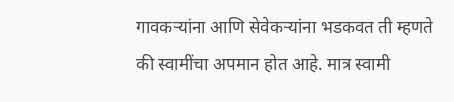गावकऱ्यांना आणि सेवेकऱ्यांना भडकवत ती म्हणते की स्वामींचा अपमान होत आहे. मात्र स्वामी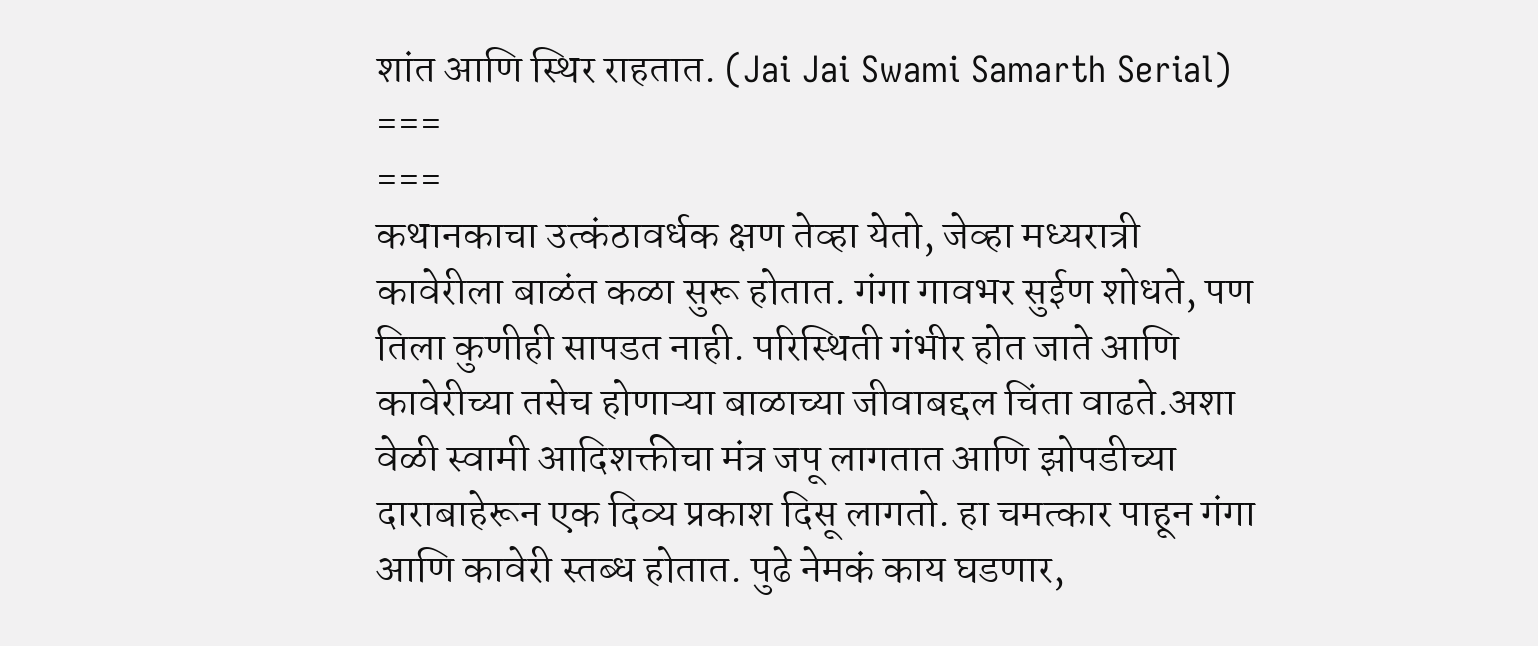शांत आणि स्थिर राहतात. (Jai Jai Swami Samarth Serial)
===
===
कथानकाचा उत्कंठावर्धक क्षण तेव्हा येतो, जेव्हा मध्यरात्री कावेरीला बाळंत कळा सुरू होतात. गंगा गावभर सुईण शोधते, पण तिला कुणीही सापडत नाही. परिस्थिती गंभीर होत जाते आणि कावेरीच्या तसेच होणाऱ्या बाळाच्या जीवाबद्दल चिंता वाढते.अशा वेळी स्वामी आदिशक्तीचा मंत्र जपू लागतात आणि झोपडीच्या दाराबाहेरून एक दिव्य प्रकाश दिसू लागतो. हा चमत्कार पाहून गंगा आणि कावेरी स्तब्ध होतात. पुढे नेमकं काय घडणार,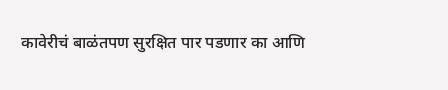कावेरीचं बाळंतपण सुरक्षित पार पडणार का आणि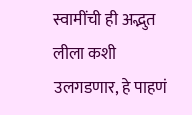स्वामींची ही अद्भुत लीला कशी उलगडणार, हे पाहणं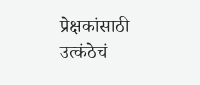प्रेक्षकांसाठी उत्कंठेचं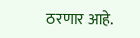ठरणार आहे.